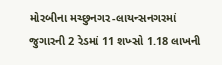મોરબીના મચ્છુનગર-લાયન્સનગરમાં જુગારની 2 રેડમાં 11 શખ્સો 1.18 લાખની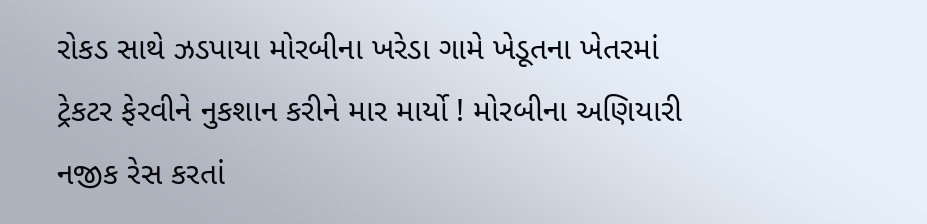રોકડ સાથે ઝડપાયા મોરબીના ખરેડા ગામે ખેડૂતના ખેતરમાં ટ્રેકટર ફેરવીને નુકશાન કરીને માર માર્યો ! મોરબીના અણિયારી નજીક રેસ કરતાં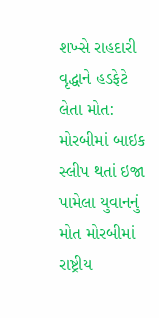શખ્સે રાહદારી વૃદ્ધાને હડફેટે લેતા મોત: મોરબીમાં બાઇક સ્લીપ થતાં ઇજા પામેલા યુવાનનું મોત મોરબીમાં રાષ્ટ્રીય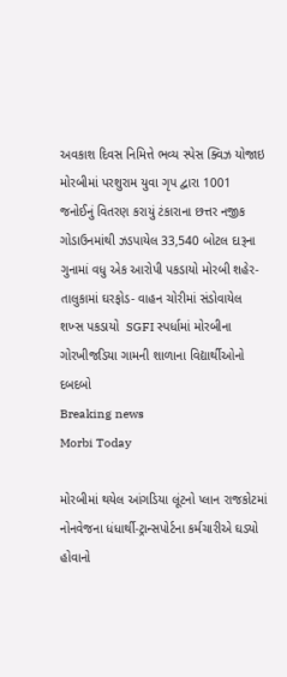અવકાશ દિવસ નિમિત્તે ભવ્ય સ્પેસ ક્વિઝ યોજાઇ મોરબીમાં પરશુરામ યુવા ગૃપ દ્વારા 1001 જનોઈનું વિતરણ કરાયું ટંકારાના છત્તર નજીક ગોડાઉનમાંથી ઝડપાયેલ 33,540 બોટલ દારૂના ગુનામાં વધુ એક આરોપી પકડાયો મોરબી શહેર-તાલુકામાં ઘરફોડ- વાહન ચોરીમાં સંડોવાયેલ શખ્સ પકડાયો  SGFI સ્પર્ધામાં મોરબીના ગોરખીજડિયા ગામની શાળાના વિદ્યાર્થીઓનો દબદબો
Breaking news
Morbi Today

મોરબીમાં થયેલ આંગડિયા લૂંટનો પ્લાન રાજકોટમાં નોનવેજના ધંધાર્થી-ટ્રાન્સપોર્ટના કર્મચારીએ ઘડ્યો હોવાનો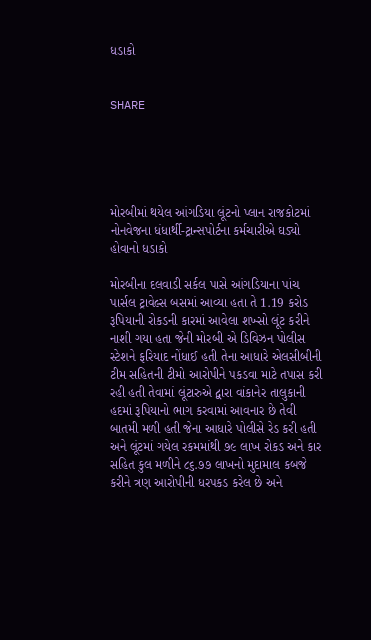ધડાકો


SHARE





મોરબીમાં થયેલ આંગડિયા લૂંટનો પ્લાન રાજકોટમાં નોનવેજના ધંધાર્થી-ટ્રાન્સપોર્ટના કર્મચારીએ ઘડ્યો હોવાનો ધડાકો

મોરબીના દલવાડી સર્કલ પાસે આંગડિયાના પાંચ પાર્સલ ટ્રાવેલ્સ બસમાં આવ્યા હતા તે 1.19 કરોડ રૂપિયાની રોકડની કારમાં આવેલા શખ્સો લૂંટ કરીને નાશી ગયા હતા જેની મોરબી એ ડિવિઝન પોલીસ સ્ટેશને ફરિયાદ નોંધાઈ હતી તેના આધારે એલસીબીની ટીમ સહિતની ટીમો આરોપીને પકડવા માટે તપાસ કરી રહી હતી તેવામાં લૂંટારુએ દ્વારા વાંકાનેર તાલુકાની હદમાં રૂપિયાનો ભાગ કરવામાં આવનાર છે તેવી બાતમી મળી હતી જેના આધારે પોલીસે રેડ કરી હતી અને લૂંટમાં ગયેલ રકમમાંથી ૭૯ લાખ રોકડ અને કાર સહિત કુલ મળીને ૮૬.૭૭ લાખનો મુદામાલ કબજે કરીને ત્રણ આરોપીની ધરપકડ કરેલ છે અને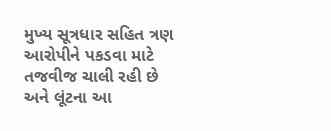મુખ્ય સૂત્રધાર સહિત ત્રણ આરોપીને પકડવા માટે તજવીજ ચાલી રહી છે અને લૂંટના આ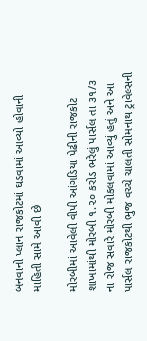બનવાનો પ્લાન રાજકોટમાં ઘડવામાં આવ્યો હોવાની માહિતી સામે આવી છે

મોરબીમાં આવેલી વીપી આંગડિયા પેઢીની રાજકોટ શાખામાંથી મોરબી ૧.૨૦ કરોડ ભરેલું પાર્સલ તા ૩૧/૩ ના રોજ સવારે મોરબી મોકલવામાં આવ્યું હતું અને આ પાર્સલ રાજકોટથી ભુજ વચ્ચે ચાલતી સોમનાથ ટ્રાવેલ્સની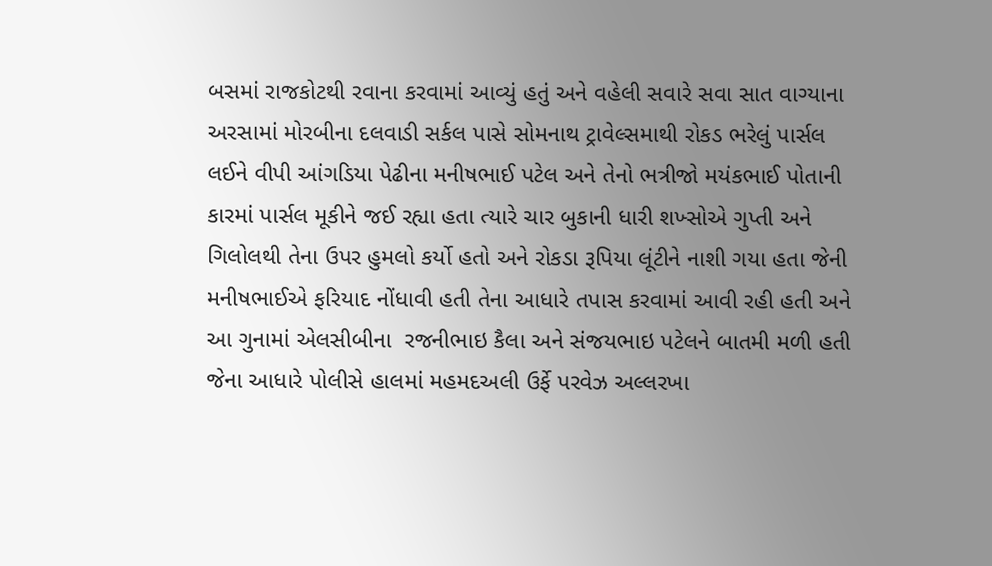બસમાં રાજકોટથી રવાના કરવામાં આવ્યું હતું અને વહેલી સવારે સવા સાત વાગ્યાના અરસામાં મોરબીના દલવાડી સર્કલ પાસે સોમનાથ ટ્રાવેલ્સમાથી રોકડ ભરેલું પાર્સલ લઈને વીપી આંગડિયા પેઢીના મનીષભાઈ પટેલ અને તેનો ભત્રીજો મયંકભાઈ પોતાની કારમાં પાર્સલ મૂકીને જઈ રહ્યા હતા ત્યારે ચાર બુકાની ધારી શખ્સોએ ગુપ્તી અને ગિલોલથી તેના ઉપર હુમલો કર્યો હતો અને રોકડા રૂપિયા લૂંટીને નાશી ગયા હતા જેની મનીષભાઈએ ફરિયાદ નોંધાવી હતી તેના આધારે તપાસ કરવામાં આવી રહી હતી અને આ ગુનામાં એલસીબીના  રજનીભાઇ કૈલા અને સંજયભાઇ પટેલને બાતમી મળી હતી જેના આધારે પોલીસે હાલમાં મહમદઅલી ઉર્ફે પરવેઝ અલ્લરખા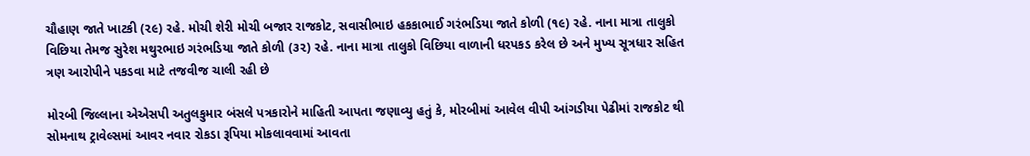ચૌહાણ જાતે ખાટકી (૨૯) રહે. મોચી શેરી મોચી બજાર રાજકોટ, સવાસીભાઇ હકકાભાઈ ગરંભડિયા જાતે કોળી (૧૯) રહે. નાના માત્રા તાલુકો વિછિયા તેમજ સુરેશ મથુરભાઇ ગરંભડિયા જાતે કોળી (૩૨) રહે. નાના માત્રા તાલુકો વિછિયા વાળાની ધરપકડ કરેલ છે અને મુખ્ય સૂત્રધાર સહિત ત્રણ આરોપીને પકડવા માટે તજવીજ ચાલી રહી છે

મોરબી જિલ્લાના એએસપી અતુલકુમાર બંસલે પત્રકારોને માહિતી આપતા જણાવ્યુ હતું કે, મોરબીમાં આવેલ વીપી આંગડીયા પેઢીમાં રાજકોટ થી સોમનાથ ટ્રાવેલ્સમાં આવર નવાર રોકડા રૂપિયા મોકલાવવામાં આવતા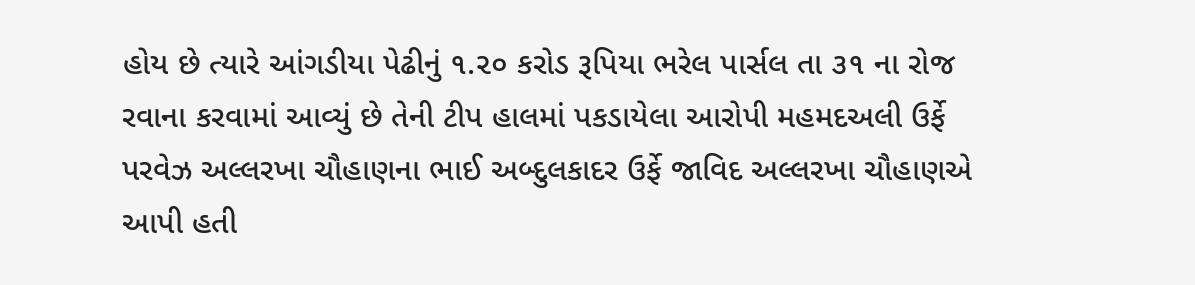હોય છે ત્યારે આંગડીયા પેઢીનું ૧.૨૦ કરોડ રૂપિયા ભરેલ પાર્સલ તા ૩૧ ના રોજ રવાના કરવામાં આવ્યું છે તેની ટીપ હાલમાં પકડાયેલા આરોપી મહમદઅલી ઉર્ફે પરવેઝ અલ્લરખા ચૌહાણના ભાઈ અબ્દુલકાદર ઉર્ફે જાવિદ અલ્લરખા ચૌહાણએ આપી હતી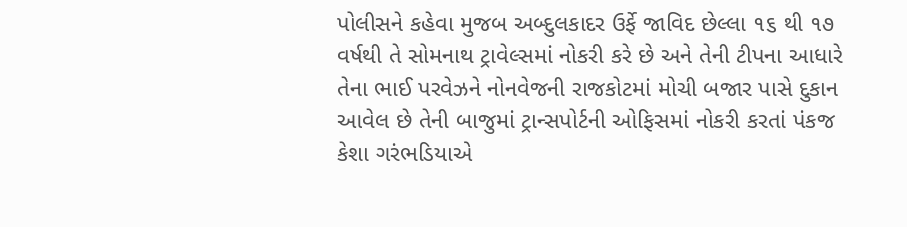પોલીસને કહેવા મુજબ અબ્દુલકાદર ઉર્ફે જાવિદ છેલ્લા ૧૬ થી ૧૭ વર્ષથી તે સોમનાથ ટ્રાવેલ્સમાં નોકરી કરે છે અને તેની ટીપના આધારે તેના ભાઈ પરવેઝને નોનવેજની રાજકોટમાં મોચી બજાર પાસે દુકાન આવેલ છે તેની બાજુમાં ટ્રાન્સપોર્ટની ઓફિસમાં નોકરી કરતાં પંકજ કેશા ગરંભડિયાએ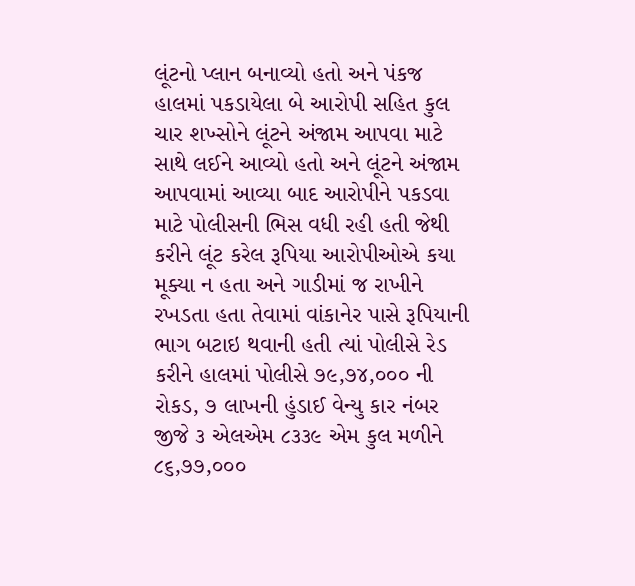લૂંટનો પ્લાન બનાવ્યો હતો અને પંકજ હાલમાં પકડાયેલા બે આરોપી સહિત કુલ ચાર શખ્સોને લૂંટને અંજામ આપવા માટે સાથે લઈને આવ્યો હતો અને લૂંટને અંજામ આપવામાં આવ્યા બાદ આરોપીને પકડવા માટે પોલીસની ભિસ વધી રહી હતી જેથી કરીને લૂંટ કરેલ રૂપિયા આરોપીઓએ કયા મૂક્યા ન હતા અને ગાડીમાં જ રાખીને રખડતા હતા તેવામાં વાંકાનેર પાસે રૂપિયાની ભાગ બટાઇ થવાની હતી ત્યાં પોલીસે રેડ કરીને હાલમાં પોલીસે ૭૯,૭૪,૦૦૦ ની રોકડ, ૭ લાખની હુંડાઈ વેન્યુ કાર નંબર જીજે ૩ એલએમ ૮૩૩૯ એમ કુલ મળીને ૮૬,૭૭,૦૦૦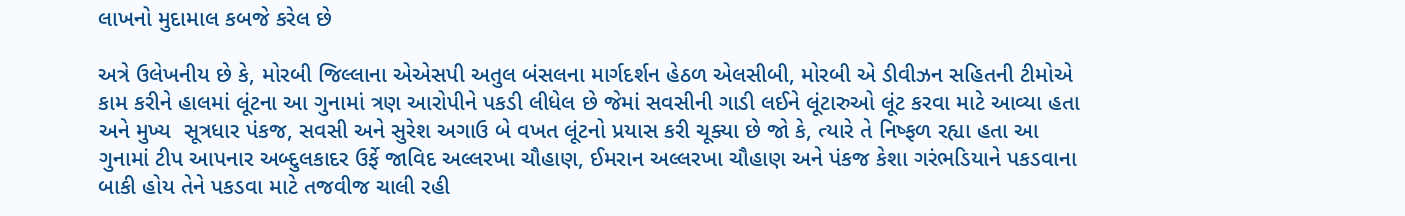લાખનો મુદામાલ કબજે કરેલ છે

અત્રે ઉલેખનીય છે કે, મોરબી જિલ્લાના એએસપી અતુલ બંસલના માર્ગદર્શન હેઠળ એલસીબી, મોરબી એ ડીવીઝન સહિતની ટીમોએ કામ કરીને હાલમાં લૂંટના આ ગુનામાં ત્રણ આરોપીને પકડી લીધેલ છે જેમાં સવસીની ગાડી લઈને લૂંટારુઓ લૂંટ કરવા માટે આવ્યા હતા અને મુખ્ય  સૂત્રધાર પંકજ, સવસી અને સુરેશ અગાઉ બે વખત લૂંટનો પ્રયાસ કરી ચૂક્યા છે જો કે, ત્યારે તે નિષ્ફળ રહ્યા હતા આ ગુનામાં ટીપ આપનાર અબ્દુલકાદર ઉર્ફે જાવિદ અલ્લરખા ચૌહાણ, ઈમરાન અલ્લરખા ચૌહાણ અને પંકજ કેશા ગરંભડિયાને પકડવાના બાકી હોય તેને પકડવા માટે તજવીજ ચાલી રહી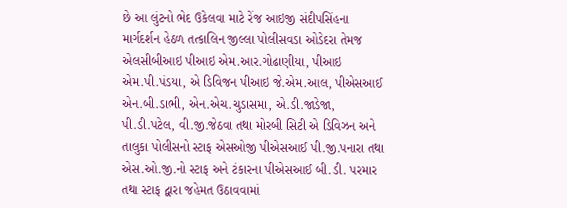છે આ લુંટનો ભેદ ઉકેલવા માટે રેંજ આઇજી સંદીપસિંહના માર્ગદર્શન હેઠળ તત્કાલિન જીલ્લા પોલીસવડા ઓડેદરા તેમજ એલસીબીઆઇ પીઆઇ એમ.આર.ગોઢાણીયા, પીઆઇ એમ.પી.પંડયા, એ ડિવિજન પીઆઇ જે.એમ.આલ, પીએસઆઈ એન.બી.ડાભી, એન.એચ.ચુડાસમા, એ.ડી.જાડેજા, પી.ડી.પટેલ, વી.જી.જેઠવા તથા મોરબી સિટી એ ડિવિઝન અને તાલુકા પોલીસનો સ્ટાફ એસઓજી પીએસઆઈ પી.જી.પનારા તથા એસ.ઓ.જી.નો સ્ટાફ અને ટંકારના પીએસઆઈ બી.ડી. પરમાર તથા સ્ટાફ દ્વારા જહેમત ઉઠાવવામાં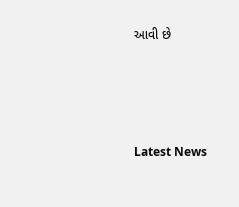આવી છે




Latest News